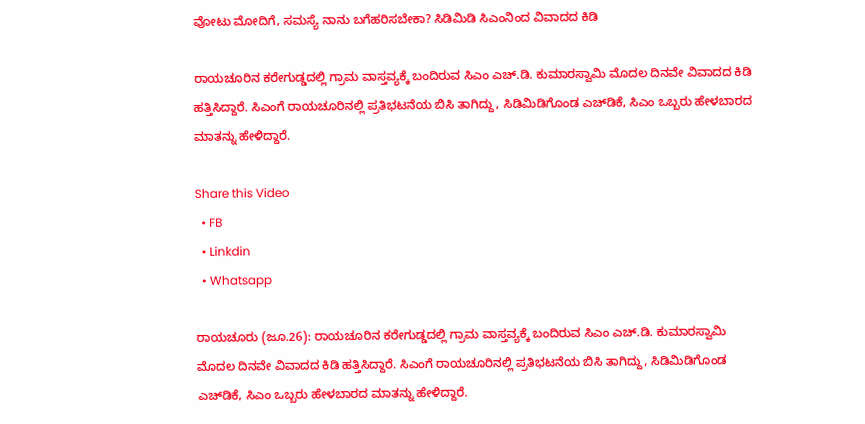ವೋಟು ಮೋದಿಗೆ, ಸಮಸ್ಯೆ ನಾನು ಬಗೆಹರಿಸಬೇಕಾ? ಸಿಡಿಮಿಡಿ ಸಿಎಂನಿಂದ ವಿವಾದದ ಕಿಡಿ

ರಾಯಚೂರಿನ ಕರೇಗುಡ್ಡದಲ್ಲಿ ಗ್ರಾಮ ವಾಸ್ತವ್ಯಕ್ಕೆ ಬಂದಿರುವ ಸಿಎಂ ಎಚ್.ಡಿ. ಕುಮಾರಸ್ವಾಮಿ ಮೊದಲ ದಿನವೇ ವಿವಾದದ ಕಿಡಿ ಹತ್ತಿಸಿದ್ದಾರೆ. ಸಿಎಂಗೆ ರಾಯಚೂರಿನಲ್ಲಿ ಪ್ರತಿಭಟನೆಯ ಬಿಸಿ ತಾಗಿದ್ದು, ಸಿಡಿಮಿಡಿಗೊಂಡ ಎಚ್‌ಡಿಕೆ, ಸಿಎಂ ಒಬ್ಬರು ಹೇಳಬಾರದ ಮಾತನ್ನು ಹೇಳಿದ್ದಾರೆ.

Share this Video
  • FB
  • Linkdin
  • Whatsapp

ರಾಯಚೂರು (ಜೂ.26): ರಾಯಚೂರಿನ ಕರೇಗುಡ್ಡದಲ್ಲಿ ಗ್ರಾಮ ವಾಸ್ತವ್ಯಕ್ಕೆ ಬಂದಿರುವ ಸಿಎಂ ಎಚ್.ಡಿ. ಕುಮಾರಸ್ವಾಮಿ ಮೊದಲ ದಿನವೇ ವಿವಾದದ ಕಿಡಿ ಹತ್ತಿಸಿದ್ದಾರೆ. ಸಿಎಂಗೆ ರಾಯಚೂರಿನಲ್ಲಿ ಪ್ರತಿಭಟನೆಯ ಬಿಸಿ ತಾಗಿದ್ದು, ಸಿಡಿಮಿಡಿಗೊಂಡ ಎಚ್‌ಡಿಕೆ, ಸಿಎಂ ಒಬ್ಬರು ಹೇಳಬಾರದ ಮಾತನ್ನು ಹೇಳಿದ್ದಾರೆ.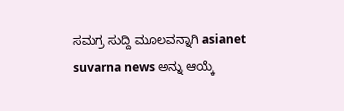ಸಮಗ್ರ ಸುದ್ದಿ ಮೂಲವನ್ನಾಗಿ asianet suvarna news ಅನ್ನು ಆಯ್ಕೆ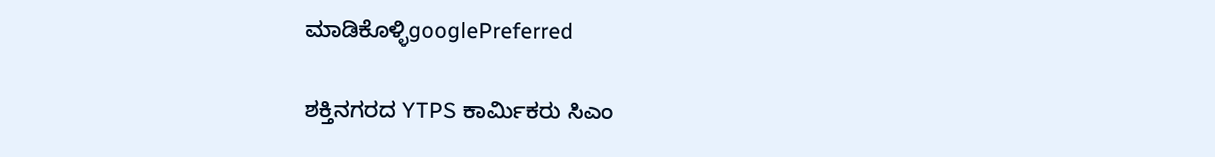ಮಾಡಿಕೊಳ್ಳಿgooglePreferred

ಶಕ್ತಿನಗರದ YTPS ಕಾರ್ಮಿಕರು ಸಿಎಂ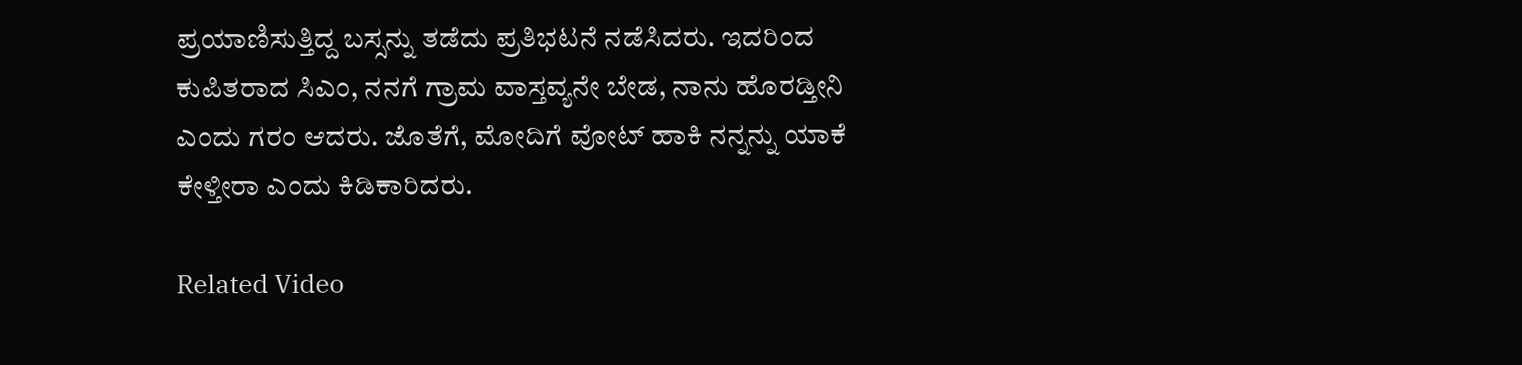ಪ್ರಯಾಣಿಸುತ್ತಿದ್ದ ಬಸ್ಸನ್ನು ತಡೆದು ಪ್ರತಿಭಟನೆ ನಡೆಸಿದರು. ಇದರಿಂದ ಕುಪಿತರಾದ ಸಿಎಂ, ನನಗೆ ಗ್ರಾಮ ವಾಸ್ತವ್ಯನೇ ಬೇಡ, ನಾನು ಹೊರಡ್ತೀನಿ ಎಂದು ಗರಂ ಆದರು. ಜೊತೆಗೆ, ಮೋದಿಗೆ ವೋಟ್ ಹಾಕಿ ನನ್ನನ್ನು ಯಾಕೆ ಕೇಳ್ತೀರಾ ಎಂದು ಕಿಡಿಕಾರಿದರು.

Related Video